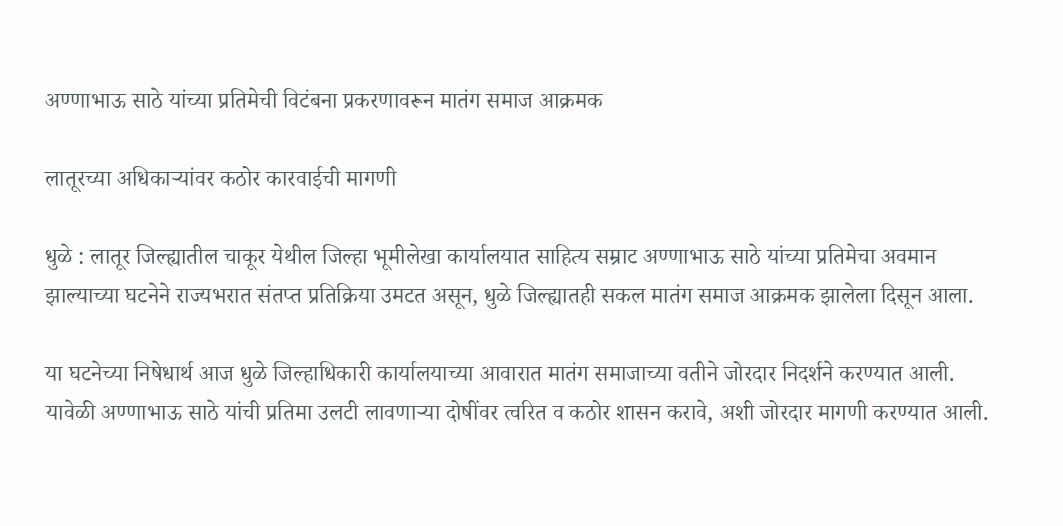अण्णाभाऊ साठे यांच्या प्रतिमेची विटंबना प्रकरणावरून मातंग समाज आक्रमक

लातूरच्या अधिकाऱ्यांवर कठोर कारवाईची मागणी

धुळे : लातूर जिल्ह्यातील चाकूर येथील जिल्हा भूमीलेखा कार्यालयात साहित्य सम्राट अण्णाभाऊ साठे यांच्या प्रतिमेचा अवमान झाल्याच्या घटनेने राज्यभरात संतप्त प्रतिक्रिया उमटत असून, धुळे जिल्ह्यातही सकल मातंग समाज आक्रमक झालेला दिसून आला.

या घटनेच्या निषेधार्थ आज धुळे जिल्हाधिकारी कार्यालयाच्या आवारात मातंग समाजाच्या वतीने जोरदार निदर्शने करण्यात आली. यावेळी अण्णाभाऊ साठे यांची प्रतिमा उलटी लावणाऱ्या दोषींवर त्वरित व कठोर शासन करावे, अशी जोरदार मागणी करण्यात आली.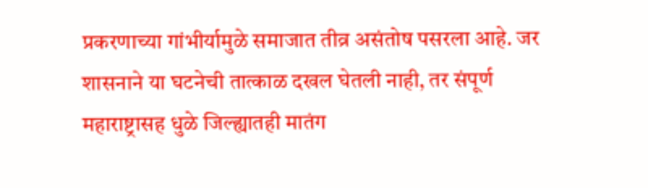प्रकरणाच्या गांभीर्यामुळे समाजात तीव्र असंतोष पसरला आहे. जर शासनाने या घटनेची तात्काळ दखल घेतली नाही, तर संपूर्ण महाराष्ट्रासह धुळे जिल्ह्यातही मातंग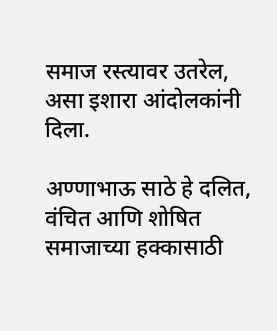समाज रस्त्यावर उतरेल, असा इशारा आंदोलकांनी दिला.

अण्णाभाऊ साठे हे दलित, वंचित आणि शोषित समाजाच्या हक्कासाठी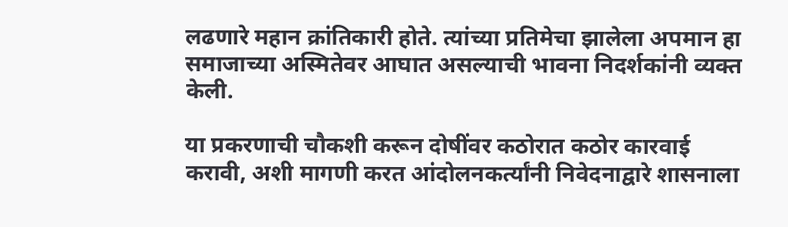लढणारे महान क्रांतिकारी होते. त्यांच्या प्रतिमेचा झालेला अपमान हा समाजाच्या अस्मितेवर आघात असल्याची भावना निदर्शकांनी व्यक्त केली.

या प्रकरणाची चौकशी करून दोषींवर कठोरात कठोर कारवाई करावी, अशी मागणी करत आंदोलनकर्त्यांनी निवेदनाद्वारे शासनाला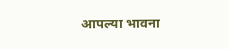आपल्या भावना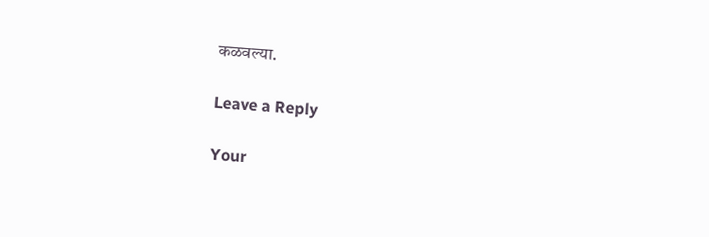कळवल्या.

Leave a Reply

Your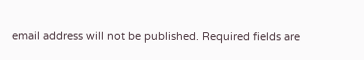email address will not be published. Required fields are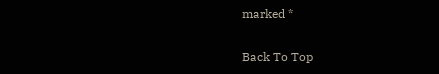marked *

Back To Top